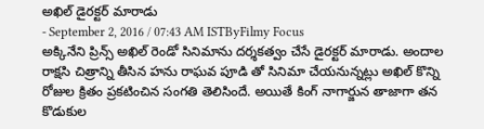అఖిల్ డైరక్టర్ మారాడు
- September 2, 2016 / 07:43 AM ISTByFilmy Focus
అక్కినేని ప్రిన్స్ అఖిల్ రెండో సినిమాను దర్శకత్వం చేసే డైరక్టర్ మారాడు. అందాల రాక్షసి చిత్రాన్ని తీసిన హను రాఘవ పూడి తో సినిమా చేయనున్నట్లు అఖిల్ కొన్ని రోజుల క్రితం ప్రకటించిన సంగతి తెలిసిందే. అయితే కింగ్ నాగార్జున తాజాగా తన కొడుకుల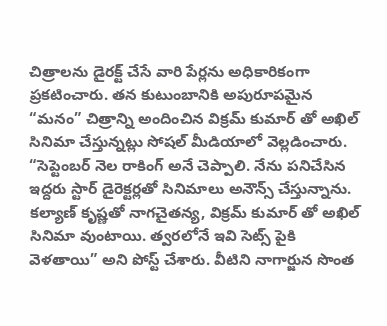చిత్రాలను డైరక్ట్ చేసే వారి పేర్లను అధికారికంగా ప్రకటించారు. తన కుటుంబానికి అపురూపమైన “మనం” చిత్రాన్ని అందించిన విక్రమ్ కుమార్ తో అఖిల్ సినిమా చేస్తున్నట్లు సోషల్ మీడియాలో వెల్లడించారు.
“సెప్టెంబర్ నెల రాకింగ్ అనే చెప్పాలి. నేను పనిచేసిన ఇద్దరు స్టార్ డైరెక్టర్లతో సినిమాలు అనౌన్స్ చేస్తున్నాను. కల్యాణ్ కృష్ణతో నాగచైతన్య, విక్రమ్ కుమార్ తో అఖిల్ సినిమా వుంటాయి. త్వరలోనే ఇవి సెట్స్ పైకి వెళతాయి” అని పోస్ట్ చేశారు. వీటిని నాగార్జున సొంత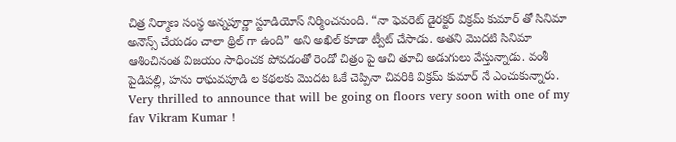చిత్ర నిర్మాణ సంస్థ అన్నపూర్ణా స్టూడియోస్ నిర్మించనుంది. “నా ఫెవరెట్ డైరక్టర్ విక్రమ్ కుమార్ తో సినిమా అనౌన్స్ చేయడం చాలా థ్రిల్ గా ఉంది” అని అఖిల్ కూడా ట్వీట్ చేసాడు. అతని మొదటి సినిమా ఆశించినంత విజయం సాధించక పోవడంతో రెండో చిత్రం పై ఆచి తూచి అడుగులు వేస్తున్నాడు. వంశీ పైడిపల్లి, హను రాఘవపూడి ల కథలకు మొదట ఓకే చెప్పినా చివరికి విక్రమ్ కుమార్ నే ఎంచుకున్నారు.
Very thrilled to announce that will be going on floors very soon with one of my fav Vikram Kumar !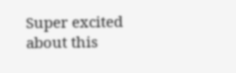Super excited about this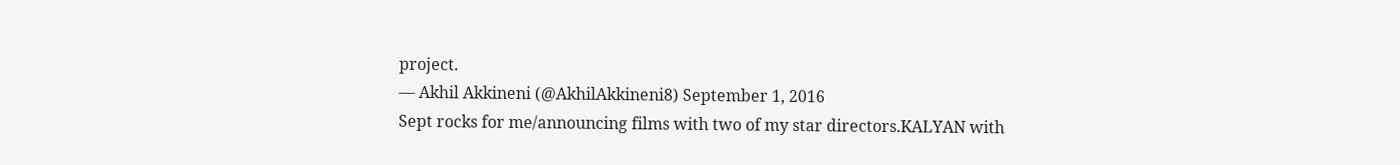project.
— Akhil Akkineni (@AkhilAkkineni8) September 1, 2016
Sept rocks for me/announcing films with two of my star directors.KALYAN with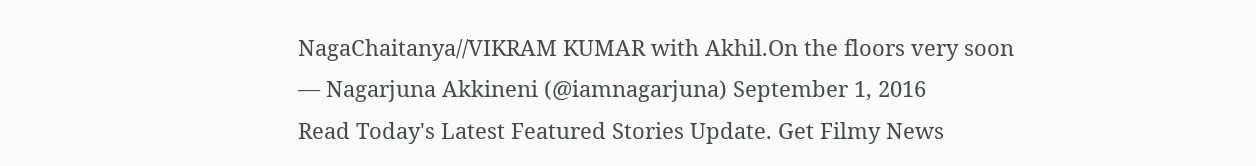NagaChaitanya//VIKRAM KUMAR with Akhil.On the floors very soon
— Nagarjuna Akkineni (@iamnagarjuna) September 1, 2016
Read Today's Latest Featured Stories Update. Get Filmy News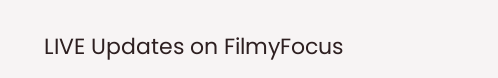LIVE Updates on FilmyFocus